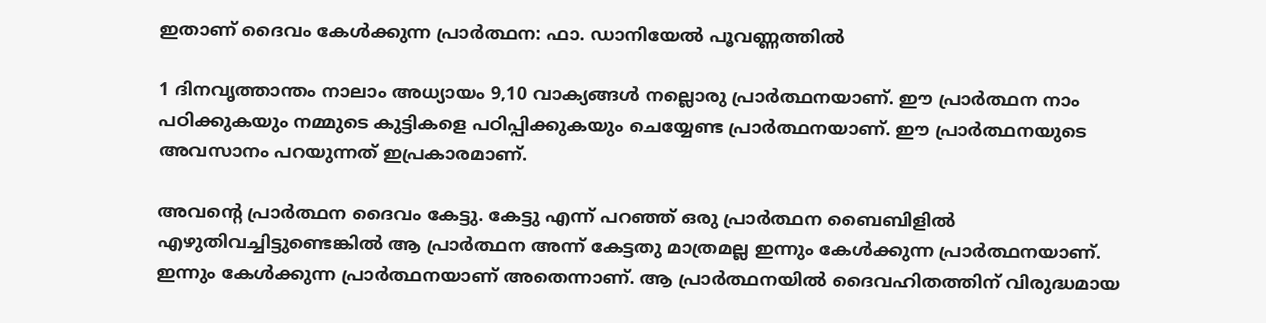ഇതാണ് ദൈവം കേള്‍ക്കുന്ന പ്രാര്‍ത്ഥന: ഫാ. ഡാനിയേല്‍ പൂവണ്ണത്തില്‍

1 ദിനവൃത്താന്തം നാലാം അധ്യായം 9,10 വാക്യങ്ങള്‍ നല്ലൊരു പ്രാര്‍ത്ഥനയാണ്. ഈ പ്രാര്‍ത്ഥന നാം പഠിക്കുകയും നമ്മുടെ കുട്ടികളെ പഠിപ്പിക്കുകയും ചെയ്യേണ്ട പ്രാര്‍ത്ഥനയാണ്. ഈ പ്രാര്‍ത്ഥനയുടെ അവസാനം പറയുന്നത് ഇപ്രകാരമാണ്.

അവന്റെ പ്രാര്‍ത്ഥന ദൈവം കേട്ടു. കേട്ടു എന്ന് പറഞ്ഞ് ഒരു പ്രാര്‍ത്ഥന ബൈബിളില്‍ എഴുതിവച്ചിട്ടുണ്ടെങ്കില്‍ ആ പ്രാര്‍ത്ഥന അന്ന് കേട്ടതു മാത്രമല്ല ഇന്നും കേള്‍ക്കുന്ന പ്രാര്‍ത്ഥനയാണ്. ഇന്നും കേള്‍ക്കുന്ന പ്രാര്‍ത്ഥനയാണ് അതെന്നാണ്. ആ പ്രാര്‍ത്ഥനയില്‍ ദൈവഹിതത്തിന് വിരുദ്ധമായ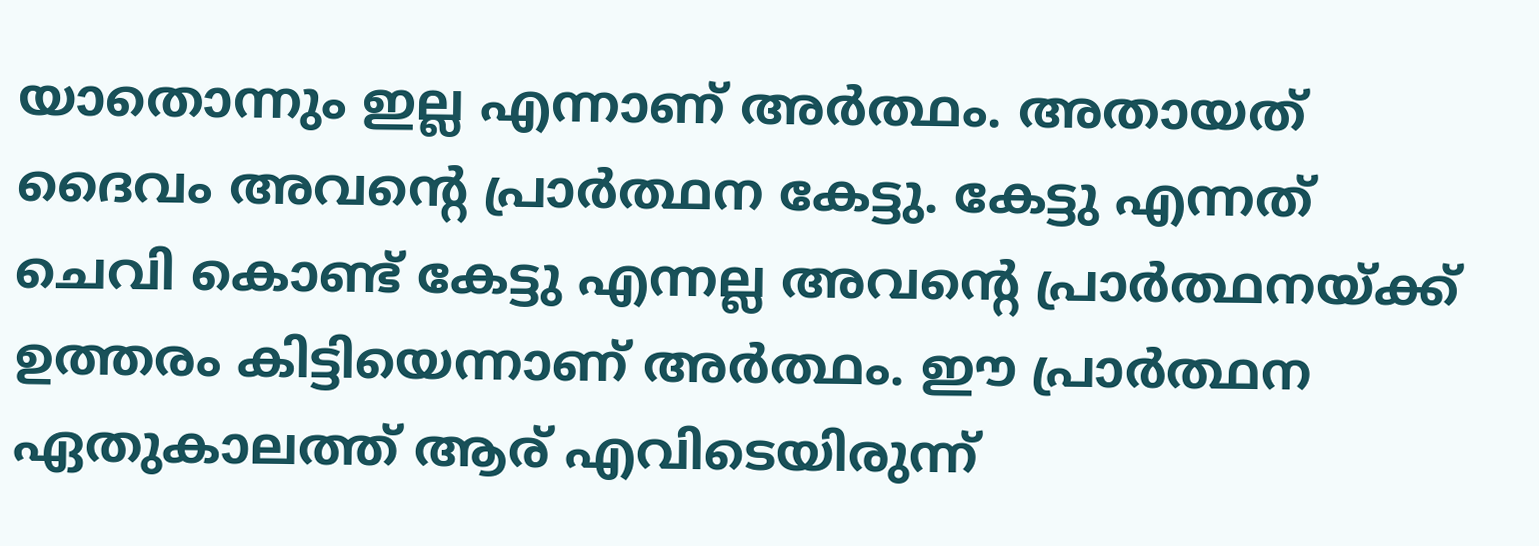യാതൊന്നും ഇല്ല എന്നാണ് അര്‍ത്ഥം. അതായത് ദൈവം അവന്റെ പ്രാര്‍ത്ഥന കേട്ടു. കേട്ടു എന്നത് ചെവി കൊണ്ട് കേട്ടു എന്നല്ല അവന്റെ പ്രാര്‍ത്ഥനയ്ക്ക് ഉത്തരം കിട്ടിയെന്നാണ് അര്‍ത്ഥം. ഈ പ്രാര്‍ത്ഥന ഏതുകാലത്ത് ആര് എവിടെയിരുന്ന്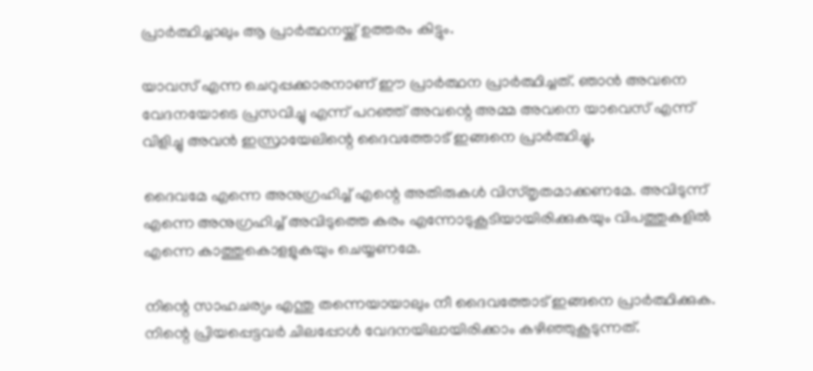പ്രാര്‍ത്ഥിച്ചാലും ആ പ്രാര്‍ത്ഥനയ്ക്ക് ഉത്തരം കിട്ടും.

യാവസ് എന്ന ചെറുപ്പക്കാരനാണ് ഈ പ്രാര്‍ത്ഥന പ്രാര്‍ത്ഥിച്ചത്. ഞാന്‍ അവനെ വേദനയോടെ പ്രസവിച്ചു എന്ന് പറഞ്ഞ് അവന്റെ അമ്മ അവനെ യാവെസ് എന്ന് വിളിച്ചു അവന്‍ ഇസ്രായേലിന്റെ ദൈവത്തോട് ഇങ്ങനെ പ്രാര്‍ത്ഥിച്ചു,

ദൈവമേ എന്നെ അനുഗ്രഹിച്ച് എന്റെ അതിരുകള്‍ വിസ്തൃതമാക്കണമേ. അവിടുന്ന് എന്നെ അനുഗ്രഹിച്ച് അവിടുത്തെ കരം എന്നോടുകൂടിയായിരിക്കുകയും വിപത്തുകളില്‍ എന്നെ കാത്തുകൊളളുകയും ചെയ്യണമേ.

നിന്റെ സാഹചര്യം എന്തു തന്നെയായാലും നീ ദൈവത്തോട് ഇങ്ങനെ പ്രാര്‍ത്ഥിക്കുക. നിന്റെ പ്രിയപ്പെട്ടവര്‍ ചിലപ്പോള്‍ വേദനയിലായിരിക്കാം കഴിഞ്ഞുകൂടുന്നത്.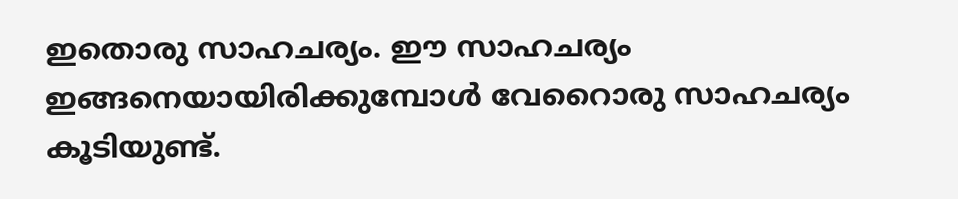ഇതൊരു സാഹചര്യം. ഈ സാഹചര്യം ഇങ്ങനെയായിരിക്കുമ്പോള്‍ വേറൈാരു സാഹചര്യം കൂടിയുണ്ട്.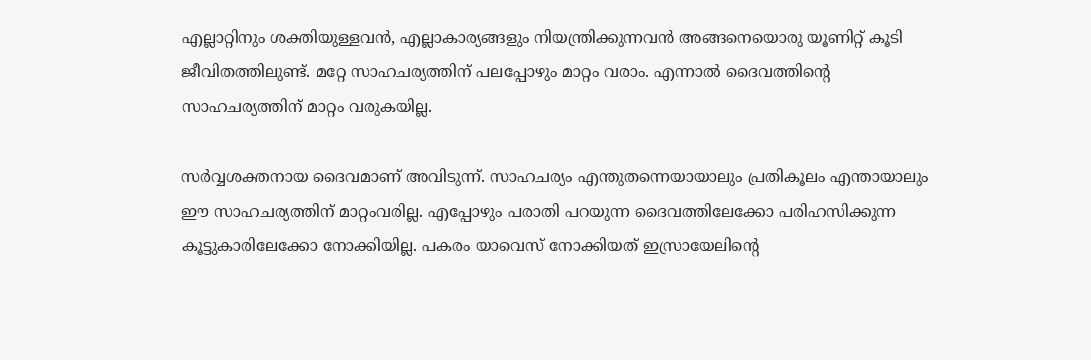എല്ലാറ്റിനും ശക്തിയുള്ളവന്‍, എല്ലാകാര്യങ്ങളും നിയന്ത്രിക്കുന്നവന്‍ അങ്ങനെയൊരു യൂണിറ്റ് കൂടി ജീവിതത്തിലുണ്ട്. മറ്റേ സാഹചര്യത്തിന് പലപ്പോഴും മാറ്റം വരാം. എന്നാല്‍ ദൈവത്തിന്റെ സാഹചര്യത്തിന് മാറ്റം വരുകയില്ല.

സര്‍വ്വശക്തനായ ദൈവമാണ് അവിടുന്ന്. സാഹചര്യം എന്തുതന്നെയായാലും പ്രതികൂലം എന്തായാലും ഈ സാഹചര്യത്തിന് മാറ്റംവരില്ല. എപ്പോഴും പരാതി പറയുന്ന ദൈവത്തിലേക്കോ പരിഹസിക്കുന്ന കൂട്ടുകാരിലേക്കോ നോക്കിയില്ല. പകരം യാവെസ് നോക്കിയത് ഇസ്രായേലിന്റെ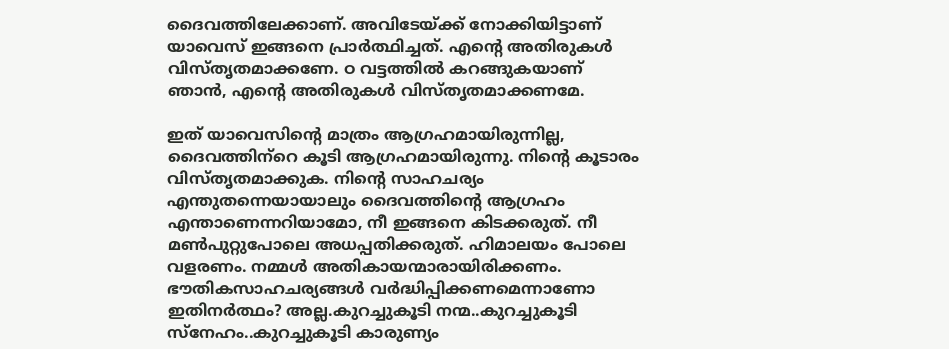ദൈവത്തിലേക്കാണ്. അവിടേയ്ക്ക് നോക്കിയിട്ടാണ് യാവെസ് ഇങ്ങനെ പ്രാര്‍ത്ഥിച്ചത്. എന്റെ അതിരുകള്‍ വിസ്തൃതമാക്കണേ. ഠ വട്ടത്തില്‍ കറങ്ങുകയാണ് ഞാന്‍, എന്റെ അതിരുകള്‍ വിസ്തൃതമാക്കണമേ.

ഇത് യാവെസിന്റെ മാത്രം ആഗ്രഹമായിരുന്നില്ല, ദൈവത്തിന്‌റെ കൂടി ആഗ്രഹമായിരുന്നു. നിന്റെ കൂടാരം വിസ്തൃതമാക്കുക. നിന്റെ സാഹചര്യം എന്തുതന്നെയായാലും ദൈവത്തിന്റെ ആഗ്രഹം എന്താണെന്നറിയാമോ, നീ ഇങ്ങനെ കിടക്കരുത്. നീ മണ്‍പുറ്റുപോലെ അധപ്പതിക്കരുത്. ഹിമാലയം പോലെ വളരണം. നമ്മള്‍ അതികായന്മാരായിരിക്കണം. ഭൗതികസാഹചര്യങ്ങള്‍ വര്‍ദ്ധിപ്പിക്കണമെന്നാണോ ഇതിനര്‍ത്ഥം? അല്ല.കുറച്ചുകൂടി നന്മ..കുറച്ചുകൂടി സ്‌നേഹം..കുറച്ചുകൂടി കാരുണ്യം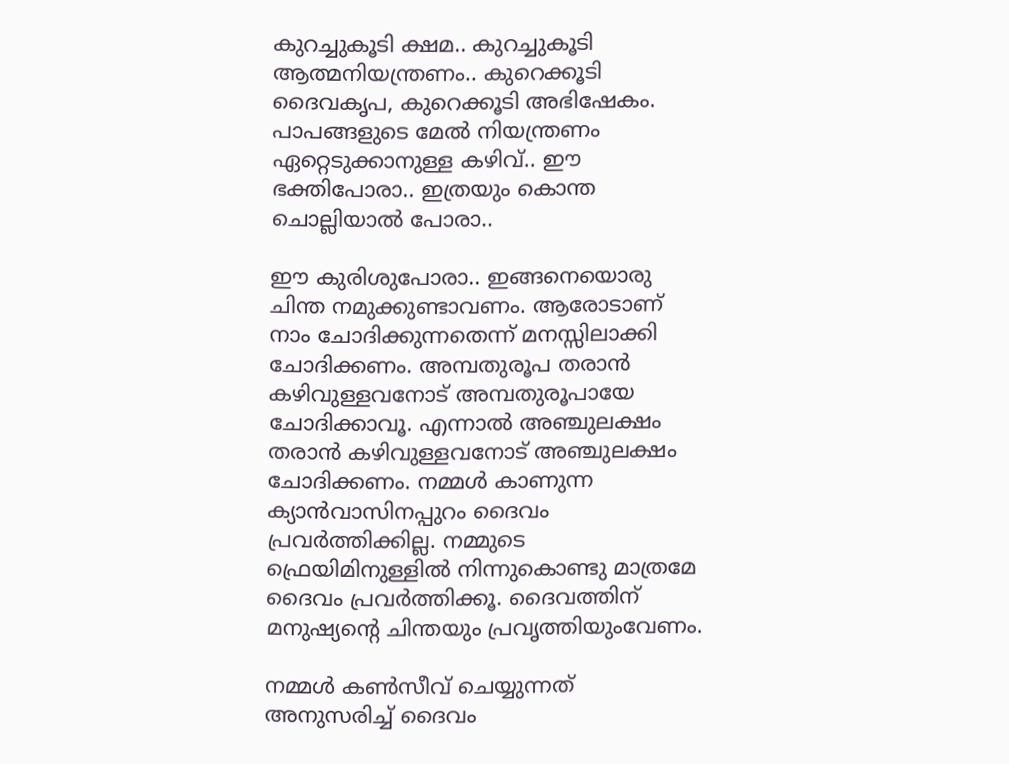കുറച്ചുകൂടി ക്ഷമ.. കുറച്ചുകൂടി ആത്മനിയന്ത്രണം.. കുറെക്കൂടി ദൈവകൃപ, കുറെക്കൂടി അഭിഷേകം. പാപങ്ങളുടെ മേല്‍ നിയന്ത്രണം ഏറ്റെടുക്കാനുള്ള കഴിവ്.. ഈ ഭക്തിപോരാ.. ഇത്രയും കൊന്ത ചൊല്ലിയാല്‍ പോരാ..

ഈ കുരിശുപോരാ.. ഇങ്ങനെയൊരു ചിന്ത നമുക്കുണ്ടാവണം. ആരോടാണ് നാം ചോദിക്കുന്നതെന്ന് മനസ്സിലാക്കി ചോദിക്കണം. അമ്പതുരൂപ തരാന്‍ കഴിവുള്ളവനോട് അമ്പതുരൂപായേ ചോദിക്കാവൂ. എന്നാല്‍ അഞ്ചുലക്ഷം തരാന്‍ കഴിവുള്ളവനോട് അഞ്ചുലക്ഷം ചോദിക്കണം. നമ്മള്‍ കാണുന്ന ക്യാന്‍വാസിനപ്പുറം ദൈവം പ്രവര്‍ത്തിക്കില്ല. നമ്മുടെ ഫ്രെയിമിനുള്ളില്‍ നിന്നുകൊണ്ടു മാത്രമേ ദൈവം പ്രവര്‍ത്തിക്കൂ. ദൈവത്തിന് മനുഷ്യന്റെ ചിന്തയും പ്രവൃത്തിയുംവേണം.

നമ്മള്‍ കണ്‍സീവ് ചെയ്യുന്നത് അനുസരിച്ച് ദൈവം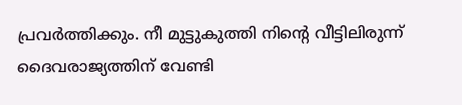പ്രവര്‍ത്തിക്കും. നീ മുട്ടുകുത്തി നിന്റെ വീട്ടിലിരുന്ന് ദൈവരാജ്യത്തിന് വേണ്ടി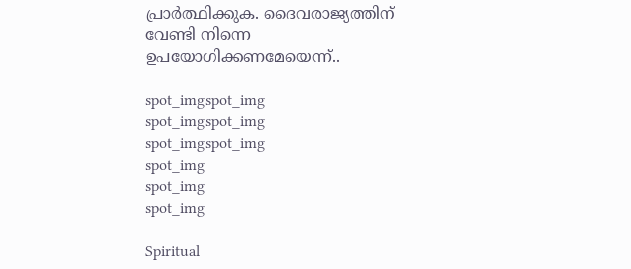പ്രാര്‍ത്ഥിക്കുക. ദൈവരാജ്യത്തിന് വേണ്ടി നിന്നെ ഉപയോഗിക്കണമേയെന്ന്..

spot_imgspot_img
spot_imgspot_img
spot_imgspot_img
spot_img
spot_img
spot_img

Spiritual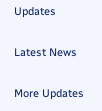Updates

Latest News

More Updates